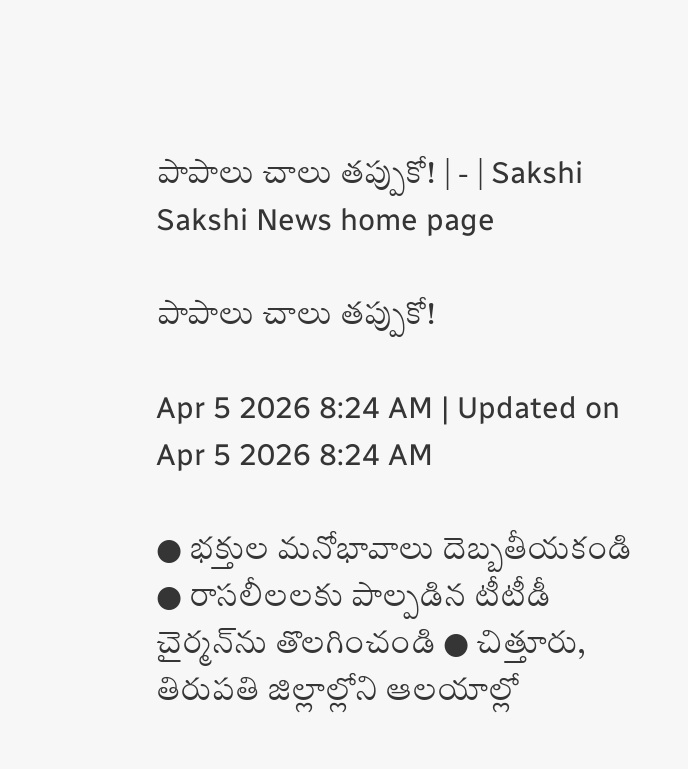పాపాలు చాలు తప్పుకో! | - | Sakshi
Sakshi News home page

పాపాలు చాలు తప్పుకో!

Apr 5 2026 8:24 AM | Updated on Apr 5 2026 8:24 AM

● భక్తుల మనోభావాలు దెబ్బతీయకండి ● రాసలీలలకు పాల్పడిన టీటీడీ చైర్మన్‌ను తొలగించండి ● చిత్తూరు, తిరుపతి జిల్లాల్లోని ఆలయాల్లో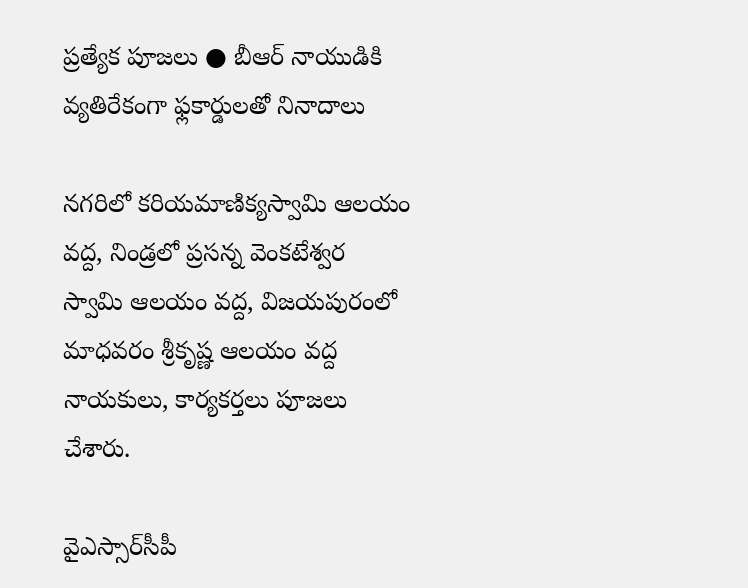ప్రత్యేక పూజలు ● బీఆర్‌ నాయుడికి వ్యతిరేకంగా ఫ్లకార్డులతో నినాదాలు

నగరిలో కరియమాణిక్యస్వామి ఆలయం వద్ద, నిండ్రలో ప్రసన్న వెంకటేశ్వర స్వామి ఆలయం వద్ద, విజయపురంలో మాధవరం శ్రీకృష్ణ ఆలయం వద్ద నాయకులు, కార్యకర్తలు పూజలు చేశారు.

వైఎస్సార్‌సీపీ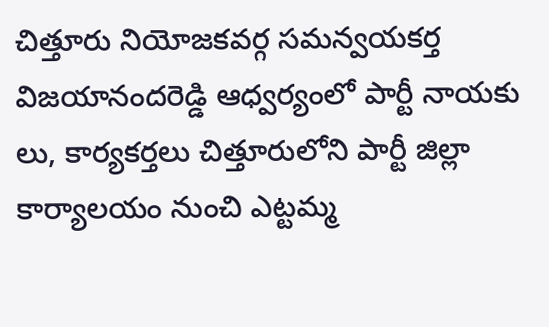చిత్తూరు నియోజకవర్గ సమన్వయకర్త విజయానందరెడ్డి ఆధ్వర్యంలో పార్టీ నాయకు లు, కార్యకర్తలు చిత్తూరులోని పార్టీ జిల్లా కార్యాలయం నుంచి ఎట్టమ్మ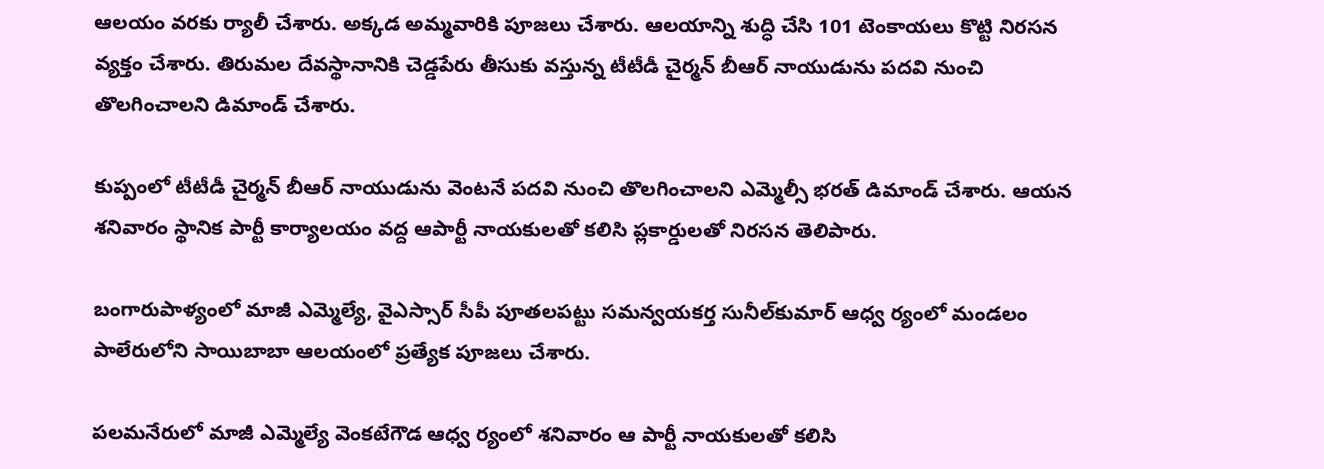ఆలయం వరకు ర్యాలీ చేశారు. అక్కడ అమ్మవారికి పూజలు చేశారు. ఆలయాన్ని శుద్ధి చేసి 101 టెంకాయలు కొట్టి నిరసన వ్యక్తం చేశారు. తిరుమల దేవస్థానానికి చెడ్డపేరు తీసుకు వస్తున్న టీటీడీ చైర్మన్‌ బీఆర్‌ నాయుడును పదవి నుంచి తొలగించాలని డిమాండ్‌ చేశారు.

కుప్పంలో టీటీడీ చైర్మన్‌ బీఆర్‌ నాయుడును వెంటనే పదవి నుంచి తొలగించాలని ఎమ్మెల్సీ భరత్‌ డిమాండ్‌ చేశారు. ఆయన శనివారం స్థానిక పార్టీ కార్యాలయం వద్ద ఆపార్టీ నాయకులతో కలిసి ప్లకార్డులతో నిరసన తెలిపారు.

బంగారుపాళ్యంలో మాజీ ఎమ్మెల్యే, వైఎస్సార్‌ సీపీ పూతలపట్టు సమన్వయకర్త సునీల్‌కుమార్‌ ఆధ్వ ర్యంలో మండలం పాలేరులోని సాయిబాబా ఆలయంలో ప్రత్యేక పూజలు చేశారు.

పలమనేరులో మాజీ ఎమ్మెల్యే వెంకటేగౌడ ఆధ్వ ర్యంలో శనివారం ఆ పార్టీ నాయకులతో కలిసి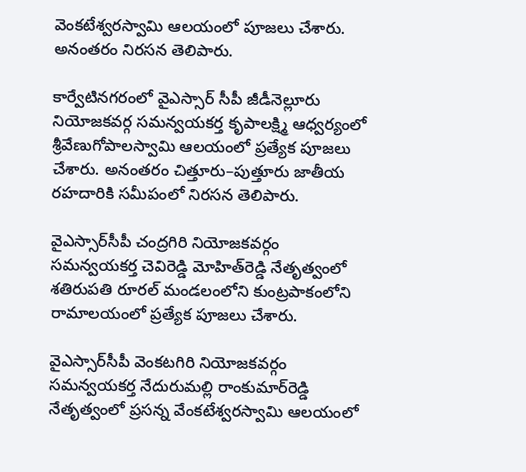వెంకటేశ్వరస్వామి ఆలయంలో పూజలు చేశారు. అనంతరం నిరసన తెలిపారు.

కార్వేటినగరంలో వైఎస్సార్‌ సీపీ జీడీనెల్లూరు నియోజకవర్గ సమన్వయకర్త కృపాలక్ష్మి ఆధ్వర్యంలో శ్రీవేణుగోపాలస్వామి ఆలయంలో ప్రత్యేక పూజలు చేశారు. అనంతరం చిత్తూరు–పుత్తూరు జాతీయ రహదారికి సమీపంలో నిరసన తెలిపారు.

వైఎస్సార్‌సీపీ చంద్రగిరి నియోజకవర్గం సమన్వయకర్త చెవిరెడ్డి మోహిత్‌రెడ్డి నేతృత్వంలో శతిరుపతి రూరల్‌ మండలంలోని కుంట్రపాకంలోని రామాలయంలో ప్రత్యేక పూజలు చేశారు.

వైఎస్సార్‌సీపీ వెంకటగిరి నియోజకవర్గం సమన్వయకర్త నేదురుమల్లి రాంకుమార్‌రెడ్డి నేతృత్వంలో ప్రసన్న వేంకటేశ్వరస్వామి ఆలయంలో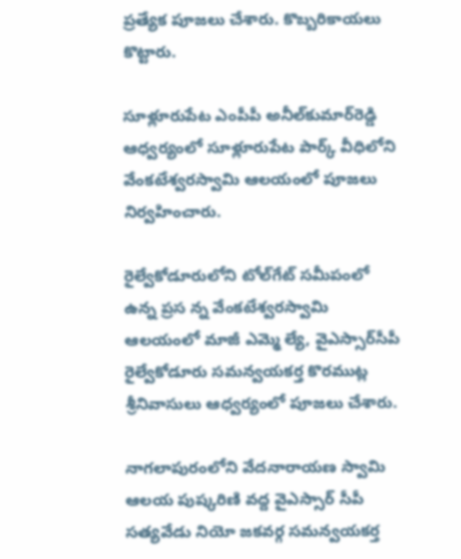ప్రత్యేక పూజలు చేశారు. కొబ్బరికాయలు కొట్టారు.

సూళ్లూరుపేట ఎంపీపీ అనీల్‌కుమార్‌రెడ్డి ఆధ్వర్యంలో సూళ్లూరుపేట పార్క్‌ వీధిలోని వేంకటేశ్వరస్వామి ఆలయంలో పూజలు నిర్వహించారు.

రైల్వేకోడూరులోని టోల్‌గేట్‌ సమీపంలో ఉన్న ప్రస న్న వేంకటేశ్వరస్వామి ఆలయంలో మాజీ ఎమ్మె ల్యే, వైఎస్సార్‌సీపీ రైల్వేకోడూరు సమన్వయకర్త కొరముట్ల శ్రీనివాసులు ఆధ్వర్యంలో పూజలు చేశారు.

నాగలాపురంలోని వేదనారాయణ స్వామి ఆలయ పుష్కరిణి వద్ద వైఎస్సార్‌ సీపీ సత్యవేడు నియో జకవర్గ సమన్వయకర్త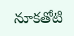నూకతోటి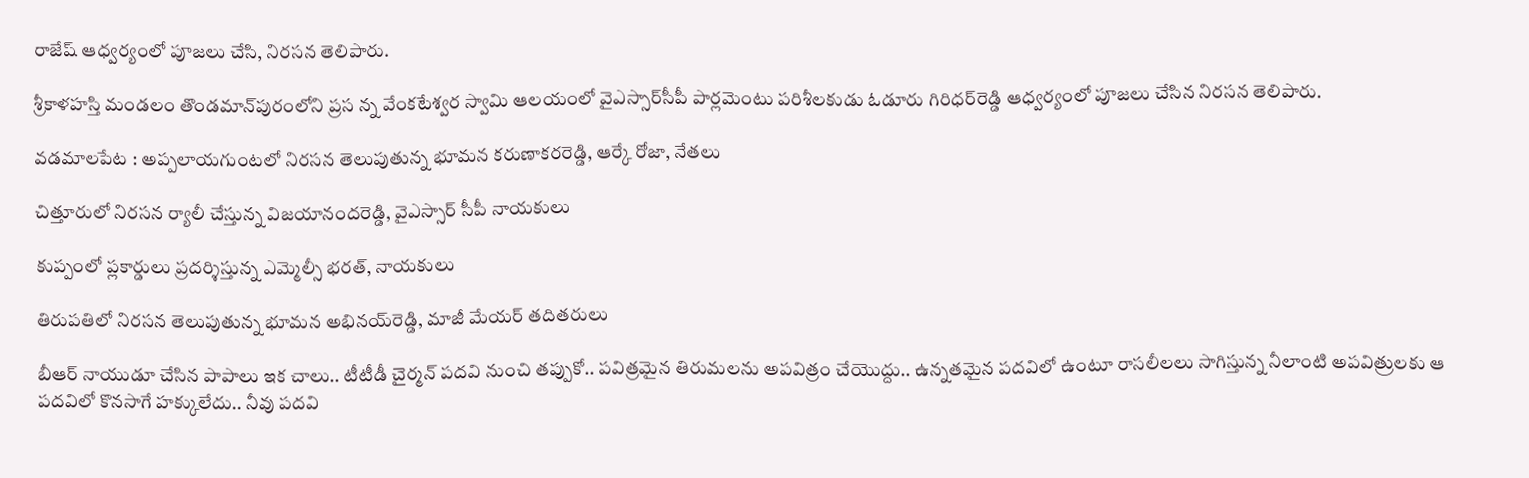రాజేష్‌ ఆధ్వర్యంలో పూజలు చేసి, నిరసన తెలిపారు.

శ్రీకాళహస్తి మండలం తొండమాన్‌పురంలోని ప్రస న్న వేంకటేశ్వర స్వామి ఆలయంలో వైఎస్సార్‌సీపీ పార్లమెంటు పరిశీలకుడు ఓడూరు గిరిధర్‌రెడ్డి ఆధ్వర్యంలో పూజలు చేసిన నిరసన తెలిపారు.

వడమాలపేట : అప్పలాయగుంటలో నిరసన తెలుపుతున్న భూమన కరుణాకరరెడ్డి, ఆర్కే రోజా, నేతలు

చిత్తూరులో నిరసన ర్యాలీ చేస్తున్న విజయానందరెడ్డి, వైఎస్సార్‌ సీపీ నాయకులు

కుప్పంలో ప్లకార్డులు ప్రదర్శిస్తున్న ఎమ్మెల్సీ భరత్‌, నాయకులు

తిరుపతిలో నిరసన తెలుపుతున్న భూమన అభినయ్‌రెడ్డి, మాజీ మేయర్‌ తదితరులు

బీఆర్‌ నాయుడూ చేసిన పాపాలు ఇక చాలు.. టీటీడీ చైర్మన్‌ పదవి నుంచి తప్పుకో.. పవిత్రమైన తిరుమలను అపవిత్రం చేయొద్దు.. ఉన్నతమైన పదవిలో ఉంటూ రాసలీలలు సాగిస్తున్న నీలాంటి అపవిత్రులకు ఆ పదవిలో కొనసాగే హక్కులేదు.. నీవు పదవి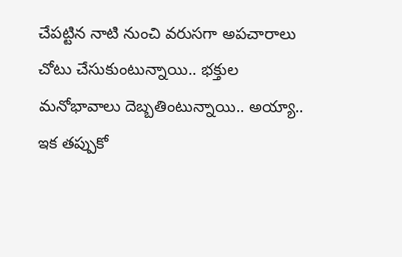చేపట్టిన నాటి నుంచి వరుసగా అపచారాలు చోటు చేసుకుంటున్నాయి.. భక్తుల మనోభావాలు దెబ్బతింటున్నాయి.. అయ్యా.. ఇక తప్పుకో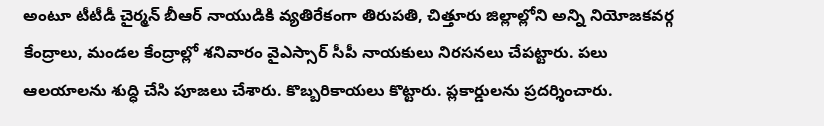అంటూ టీటీడీ చైర్మన్‌ బీఆర్‌ నాయుడికి వ్యతిరేకంగా తిరుపతి, చిత్తూరు జిల్లాల్లోని అన్ని నియోజకవర్గ కేంద్రాలు, మండల కేంద్రాల్లో శనివారం వైఎస్సార్‌ సీపీ నాయకులు నిరసనలు చేపట్టారు. పలు ఆలయాలను శుద్ధి చేసి పూజలు చేశారు. కొబ్బరికాయలు కొట్టారు. ప్లకార్డులను ప్రదర్శించారు.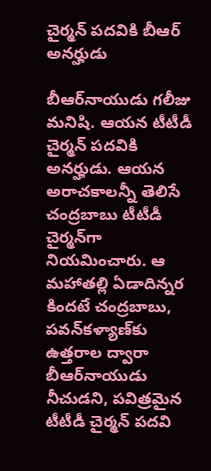చైర్మన్‌ పదవికి బీఆర్‌ అనర్హుడు

బీఆర్‌నాయుడు గలీజు మనిషి. ఆయన టీటీడీ చైర్మన్‌ పదవికి అనర్హుడు. ఆయన అరాచకాలన్నీ తెలిసే చంద్రబాబు టీటీడీ చైర్మన్‌గా నియమించారు. ఆ మహాతల్లి ఏడాదిన్నర కిందటే చంద్రబాబు, పవన్‌కళ్యాణ్‌కు ఉత్తరాల ద్వారా బీఆర్‌నాయుడు నీచుడని, పవిత్రమైన టీటీడీ చైర్మన్‌ పదవి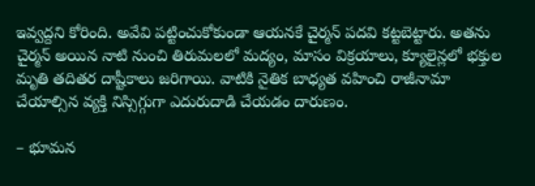ఇవ్వద్దని కోరింది. అవేవి పట్టించుకోకుండా ఆయనకే చైర్మన్‌ పదవి కట్టబెట్టారు. అతను చైర్మన్‌ అయిన నాటి నుంచి తిరుమలలో మద్యం, మాసం విక్రయాలు, క్యూలైన్లలో భక్తుల మృతి తదితర దాష్టీకాలు జరిగాయి. వాటికి నైతిక బాధ్యత వహించి రాజీనామా చేయాల్సిన వ్యక్తి నిస్సిగ్గుగా ఎదురుదాడి చేయడం దారుణం.

– భూమన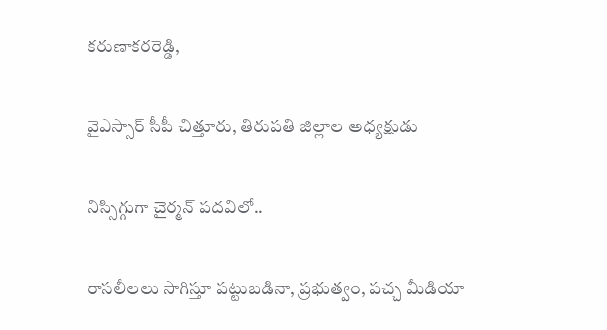కరుణాకరరెడ్డి,

వైఎస్సార్‌ సీపీ చిత్తూరు, తిరుపతి జిల్లాల అధ్యక్షుడు

నిస్సిగ్గుగా చైర్మన్‌ పదవిలో..

రాసలీలలు సాగిస్తూ పట్టుబడినా, ప్రభుత్వం, పచ్చ మీడియా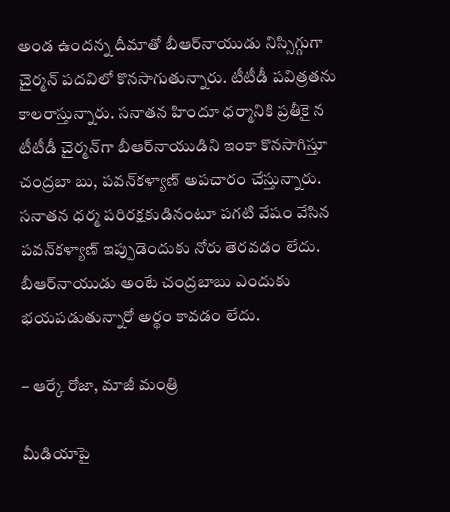అండ ఉందన్న దీమాతో బీఆర్‌నాయుడు నిస్సిగ్గుగా చైర్మన్‌ పదవిలో కొనసాగుతున్నారు. టీటీడీ పవిత్రతను కాలరాస్తున్నారు. సనాతన హిందూ ధర్మానికి ప్రతీకై న టీటీడీ చైర్మన్‌గా బీఆర్‌నాయుడిని ఇంకా కొనసాగిస్తూ చంద్రబా బు, పవన్‌కళ్యాణ్‌ అపచారం చేస్తున్నారు. సనాతన ధర్మ పరిరక్షకుడినంటూ పగటి వేషం వేసిన పవన్‌కళ్యాణ్‌ ఇప్పుడెందుకు నోరు తెరవడం లేదు. బీఆర్‌నాయుడు అంటే చంద్రబాబు ఎందుకు భయపడుతున్నారో అర్థం కావడం లేదు.

– ఆర్కే రోజా, మాజీ మంత్రి

మీడియాపై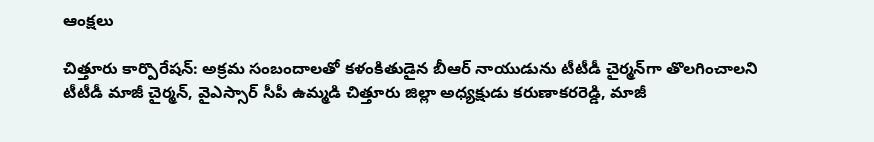ఆంక్షలు

చిత్తూరు కార్పొరేషన్‌: అక్రమ సంబందాలతో కళంకితుడైన బీఆర్‌ నాయుడును టీటీడీ చైర్మన్‌గా తొలగించాలని టీటీడీ మాజీ చైర్మన్‌, వైఎస్సార్‌ సీపీ ఉమ్మడి చిత్తూరు జిల్లా అధ్యక్షుడు కరుణాకరరెడ్డి, మాజీ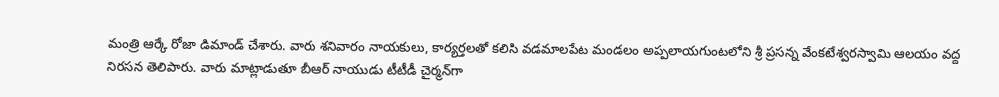మంత్రి ఆర్కే రోజా డిమాండ్‌ చేశారు. వారు శనివారం నాయకులు, కార్యర్తలతో కలిసి వడమాలపేట మండలం అప్పలాయగుంటలోని శ్రీ ప్రసన్న వేంకటేశ్వరస్వామి ఆలయం వద్ద నిరసన తెలిపారు. వారు మాట్లాడుతూ బీఆర్‌ నాయుడు టీటీడీ చైర్మన్‌గా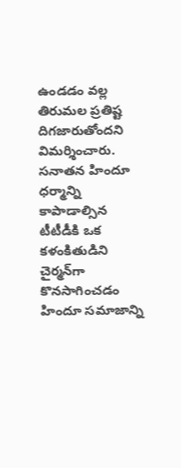ఉండడం వల్ల తిరుమల ప్రతిష్ట దిగజారుతోందని విమర్శించారు. సనాతన హిందూ ధర్మాన్ని కాపాడాల్సిన టీటీడీకి ఒక కళంకితుడిని చైర్మన్‌గా కొనసాగించడం హిందూ సమాజాన్ని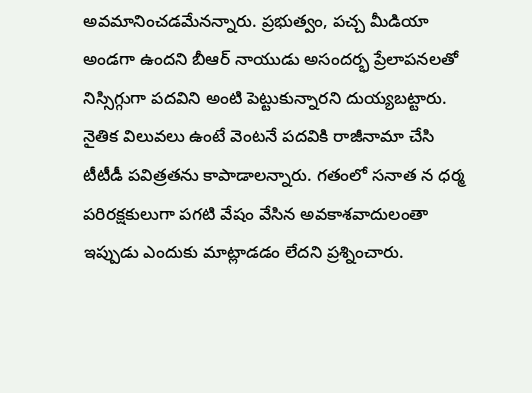అవమానించడమేనన్నారు. ప్రభుత్వం, పచ్చ మీడియా అండగా ఉందని బీఆర్‌ నాయుడు అసందర్భ ప్రేలాపనలతో నిస్సిగ్గుగా పదవిని అంటి పెట్టుకున్నారని దుయ్యబట్టారు. నైతిక విలువలు ఉంటే వెంటనే పదవికి రాజీనామా చేసి టీటీడీ పవిత్రతను కాపాడాలన్నారు. గతంలో సనాత న ధర్మ పరిరక్షకులుగా పగటి వేషం వేసిన అవకాశవాదులంతా ఇప్పుడు ఎందుకు మాట్లాడడం లేదని ప్రశ్నించారు.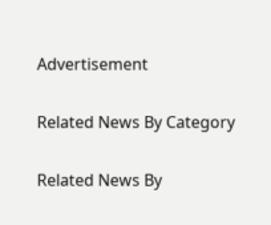Advertisement

Related News By Category

Related News By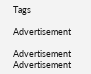Tags

Advertisement

Advertisement
Advertisement